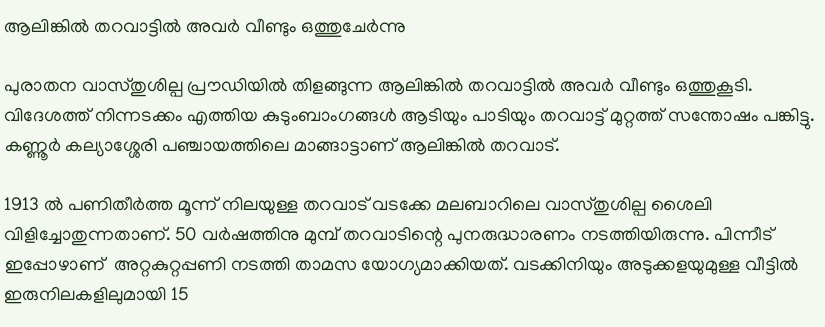ആലിങ്കിൽ തറവാട്ടിൽ അവർ വീണ്ടും ഒത്തുചേർന്നു

പുരാതന വാസ്തുശില്പ പ്രൗഡിയിൽ തിളങ്ങുന്ന ആലിങ്കിൽ തറവാട്ടിൽ അവർ വീണ്ടും ഒത്തുകൂടി. വിദേശത്ത്‌ നിന്നടക്കം എത്തിയ കുടുംബാംഗങ്ങൾ ആടിയും പാടിയും തറവാട്ട് മുറ്റത്ത് സന്തോഷം പങ്കിട്ടു. കണ്ണൂര്‍ കല്യാശ്ശേരി പഞ്ചായത്തിലെ മാങ്ങാട്ടാണ് ആലിങ്കിൽ തറവാട്.

1913 ൽ പണിതീർത്ത മൂന്ന് നിലയുള്ള തറവാട് വടക്കേ മലബാറിലെ വാസ്തുശില്പ ശൈലി വിളിച്ചോതുന്നതാണ്. 50 വർഷത്തിനു മുമ്പ് തറവാടിന്റെ പുനരുദ്ധാരണം നടത്തിയിരുന്നു. പിന്നീട് ഇപ്പോഴാണ്  അറ്റകുറ്റപ്പണി നടത്തി താമസ യോഗ്യമാക്കിയത്. വടക്കിനിയും അടുക്കളയുമുള്ള വീട്ടിൽ ഇരുനിലകളിലുമായി 15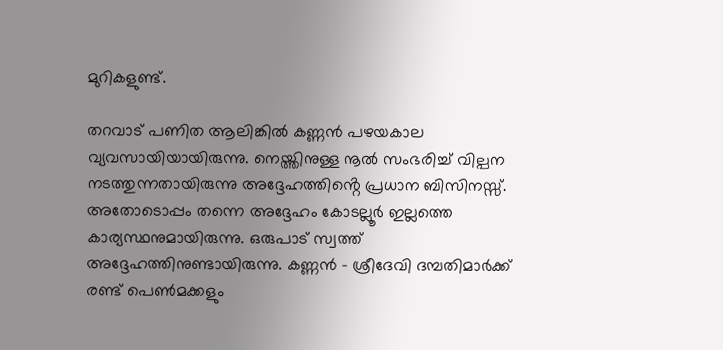മുറികളുണ്ട്.

തറവാട് പണിത ആലിങ്കിൽ കണ്ണൻ പഴയകാല വ്യവസായിയായിരുന്നു. നെയ്ത്തിനുള്ള നൂൽ സംഭരിച്ച് വില്പന നടത്തുന്നതായിരുന്നു അദ്ദേഹത്തിൻ്റെ പ്രധാന ബിസിനസ്സ്. അതോടൊപ്പം തന്നെ അദ്ദേഹം കോടല്ലൂർ ഇല്ലത്തെ കാര്യസ്ഥനുമായിരുന്നു. ഒരുപാട് സ്വത്ത് അദ്ദേഹത്തിനുണ്ടായിരുന്നു. കണ്ണൻ – ശ്രീദേവി ദമ്പതിമാർക്ക് രണ്ട് പെൺമക്കളും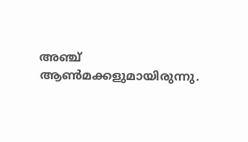അഞ്ച് ആൺമക്കളുമായിരുന്നു.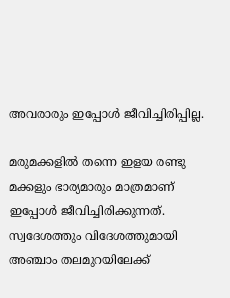അവരാരും ഇപ്പോൾ ജീവിച്ചിരിപ്പില്ല.

മരുമക്കളിൽ തന്നെ ഇളയ രണ്ടു മക്കളും ഭാര്യമാരും മാത്രമാണ് ഇപ്പോൾ ജീവിച്ചിരിക്കുന്നത്. സ്വദേശത്തും വിദേശത്തുമായി അഞ്ചാം തലമുറയിലേക്ക്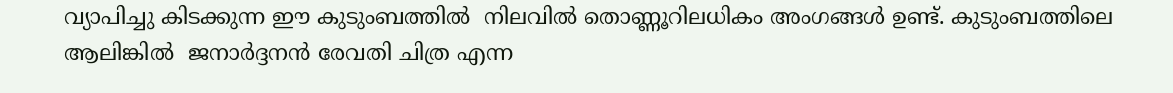വ്യാപിച്ചു കിടക്കുന്ന ഈ കുടുംബത്തിൽ  നിലവിൽ തൊണ്ണൂറിലധികം അംഗങ്ങൾ ഉണ്ട്. കുടുംബത്തിലെ ആലിങ്കിൽ  ജനാർദ്ദനൻ രേവതി ചിത്ര എന്ന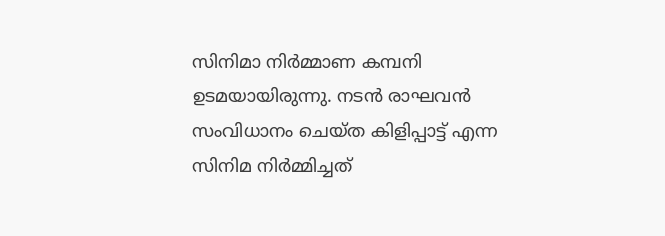സിനിമാ നിർമ്മാണ കമ്പനി ഉടമയായിരുന്നു. നടൻ രാഘവൻ സംവിധാനം ചെയ്ത കിളിപ്പാട്ട് എന്ന സിനിമ നിർമ്മിച്ചത്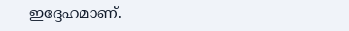ഇദ്ദേഹമാണ്.